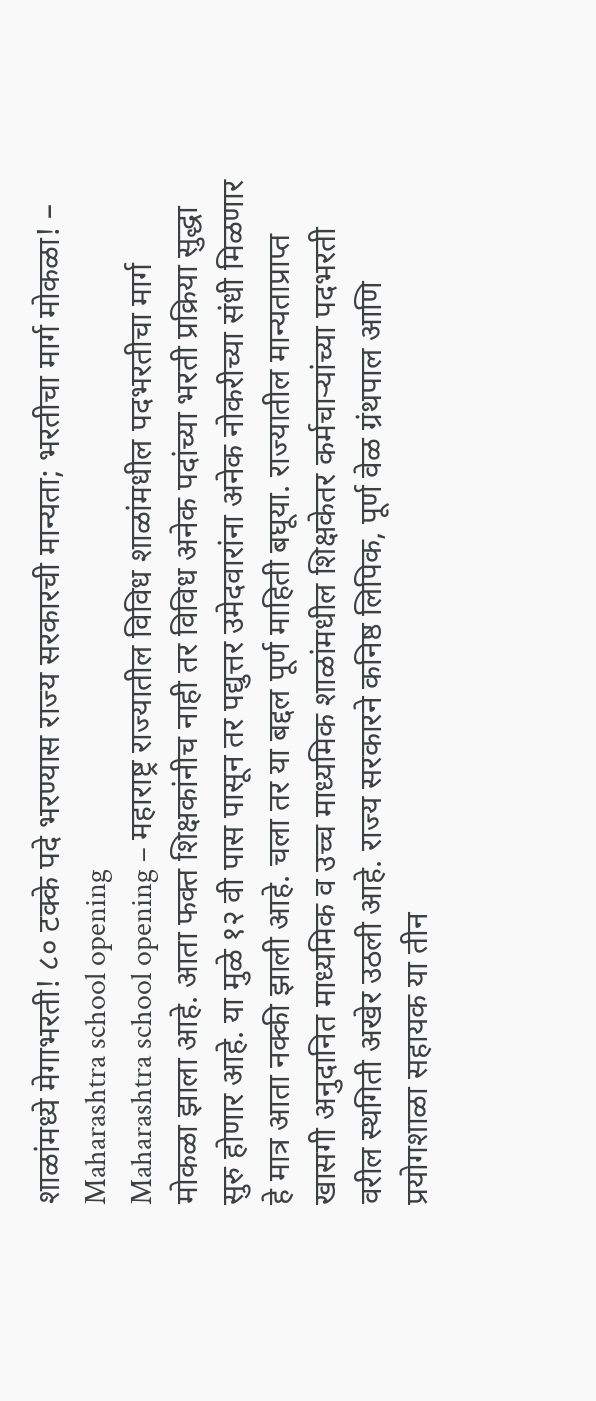शाळांमध्ये मेगाभरती! ८० टक्के पदे भरण्यास राज्य सरकारची मान्यता; भरतीचा मार्ग मोकळा! – Maharashtra school opening
Maharashtra school opening – महाराष्ट्र राज्यातील विविध शाळांमधील पदभरतीचा मार्ग मोकळा झाला आहे. आता फक्त शिक्षकांनीच नाही तर विविध अनेक पदांच्या भरती प्रक्रिया सुद्धा सुरु होणार आहे. या मुळे १२ वी पास पासून तर पद्युत्तर उमेदवारांना अनेक नोकरीच्या संधी मिळणार हे मात्र आता नक्की झाली आहे. चला तर या बद्दल पूर्ण माहिती बघूया. राज्यातील मान्यताप्राप्त खासगी अनुदानित माध्यमिक व उच्च माध्यमिक शाळांमधील शिक्षकेतर कर्मचाऱ्यांच्या पदभरती वरील स्थगिती अखेर उठली आहे. राज्य सरकारने कनिष्ठ लिपिक, पूर्ण वेळ ग्रंथपाल आणि प्रयोगशाळा सहायक या तीन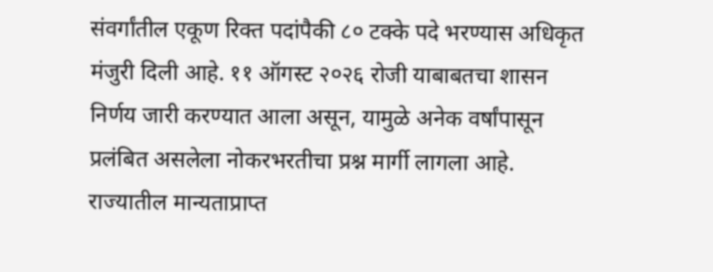संवर्गांतील एकूण रिक्त पदांपैकी ८० टक्के पदे भरण्यास अधिकृत मंजुरी दिली आहे. ११ ऑगस्ट २०२६ रोजी याबाबतचा शासन निर्णय जारी करण्यात आला असून, यामुळे अनेक वर्षांपासून प्रलंबित असलेला नोकरभरतीचा प्रश्न मार्गी लागला आहे. राज्यातील मान्यताप्राप्त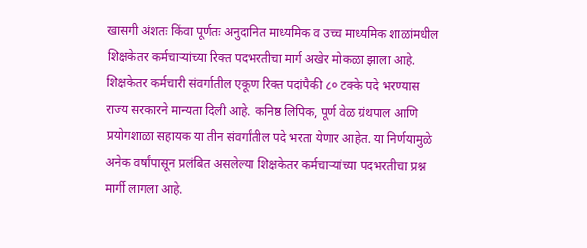खासगी अंशतः किंवा पूर्णतः अनुदानित माध्यमिक व उच्च माध्यमिक शाळांमधील शिक्षकेतर कर्मचाऱ्यांच्या रिक्त पदभरतीचा मार्ग अखेर मोकळा झाला आहे. शिक्षकेतर कर्मचारी संवर्गातील एकूण रिक्त पदांपैकी ८० टक्के पदे भरण्यास राज्य सरकारने मान्यता दिली आहे. कनिष्ठ लिपिक, पूर्ण वेळ ग्रंथपाल आणि प्रयोगशाळा सहायक या तीन संवर्गांतील पदे भरता येणार आहेत. या निर्णयामुळे अनेक वर्षांपासून प्रलंबित असलेल्या शिक्षकेतर कर्मचाऱ्यांच्या पदभरतीचा प्रश्न मार्गी लागला आहे.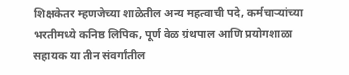शिक्षकेतर म्हणजेच्या शाळेतील अन्य महत्वाची पदे, कर्मचाऱ्यांच्या भरतीमध्ये कनिष्ठ लिपिक, पूर्ण वेळ ग्रंथपाल आणि प्रयोगशाळा सहायक या तीन संवर्गांतील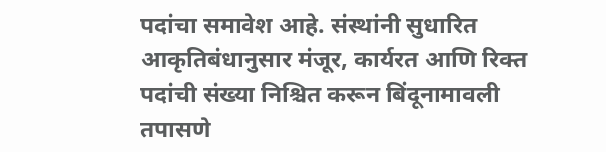पदांचा समावेश आहे. संस्थांनी सुधारित आकृतिबंधानुसार मंजूर, कार्यरत आणि रिक्त पदांची संख्या निश्चित करून बिंदूनामावली तपासणे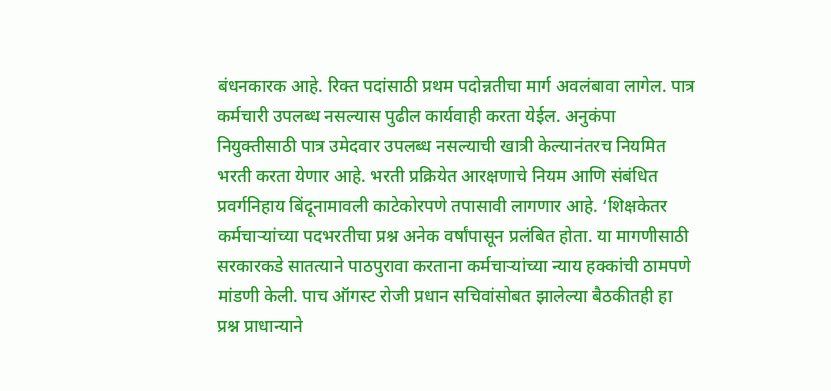बंधनकारक आहे. रिक्त पदांसाठी प्रथम पदोन्नतीचा मार्ग अवलंबावा लागेल. पात्र कर्मचारी उपलब्ध नसल्यास पुढील कार्यवाही करता येईल. अनुकंपा नियुक्तीसाठी पात्र उमेदवार उपलब्ध नसल्याची खात्री केल्यानंतरच नियमित भरती करता येणार आहे. भरती प्रक्रियेत आरक्षणाचे नियम आणि संबंधित प्रवर्गनिहाय बिंदूनामावली काटेकोरपणे तपासावी लागणार आहे. ‘शिक्षकेतर कर्मचाऱ्यांच्या पदभरतीचा प्रश्न अनेक वर्षांपासून प्रलंबित होता. या मागणीसाठी सरकारकडे सातत्याने पाठपुरावा करताना कर्मचाऱ्यांच्या न्याय हक्कांची ठामपणे मांडणी केली. पाच ऑगस्ट रोजी प्रधान सचिवांसोबत झालेल्या बैठकीतही हा प्रश्न प्राधान्याने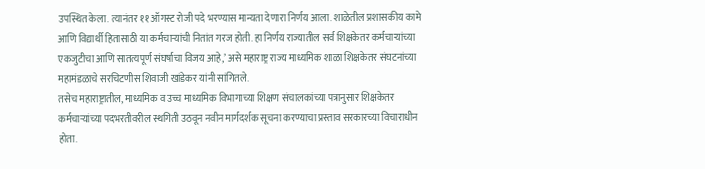उपस्थित केला. त्यानंतर ११ ऑगस्ट रोजी पदे भरण्यास मान्यता देणारा निर्णय आला. शाळेतील प्रशासकीय कामे आणि विद्यार्थी हितासाठी या कर्मचाऱ्यांची नितांत गरज होती. हा निर्णय राज्यातील सर्व शिक्षकेतर कर्मचाऱ्यांच्या एकजुटीचा आणि सातत्यपूर्ण संघर्षाचा विजय आहे,’ असे महाराष्ट्र राज्य माध्यमिक शाळा शिक्षकेतर संघटनांच्या महामंडळाचे सरचिटणीस शिवाजी खांडेकर यांनी सांगितले.
तसेच महाराष्ट्रातील, माध्यमिक व उच्च माध्यमिक विभागाच्या शिक्षण संचालकांच्या पत्रानुसार शिक्षकेतर कर्मचाऱ्यांच्या पदभरतीवरील स्थगिती उठवून नवीन मार्गदर्शक सूचना करण्याचा प्रस्ताव सरकारच्या विचाराधीन होता.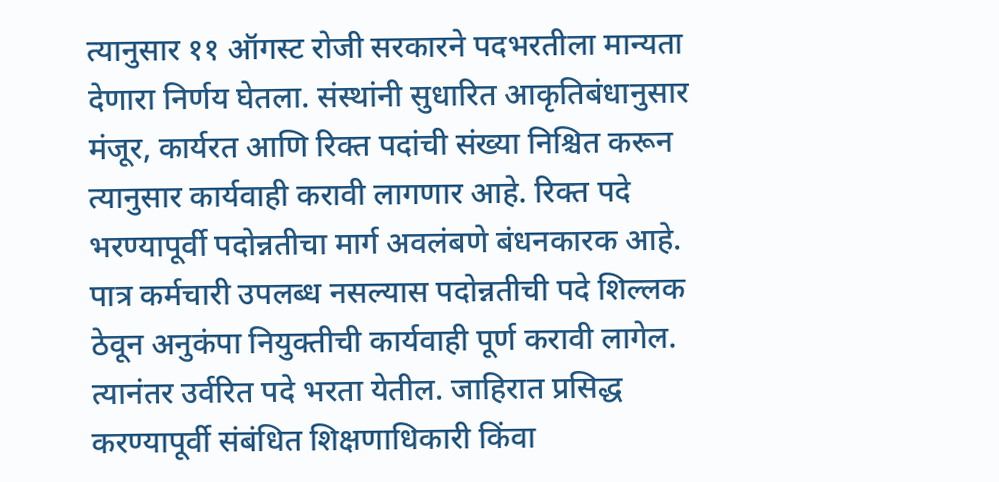त्यानुसार ११ ऑगस्ट रोजी सरकारने पदभरतीला मान्यता देणारा निर्णय घेतला. संस्थांनी सुधारित आकृतिबंधानुसार मंजूर, कार्यरत आणि रिक्त पदांची संख्या निश्चित करून त्यानुसार कार्यवाही करावी लागणार आहे. रिक्त पदे भरण्यापूर्वी पदोन्नतीचा मार्ग अवलंबणे बंधनकारक आहे. पात्र कर्मचारी उपलब्ध नसल्यास पदोन्नतीची पदे शिल्लक ठेवून अनुकंपा नियुक्तीची कार्यवाही पूर्ण करावी लागेल. त्यानंतर उर्वरित पदे भरता येतील. जाहिरात प्रसिद्ध करण्यापूर्वी संबंधित शिक्षणाधिकारी किंवा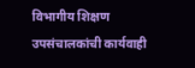विभागीय शिक्षण उपसंचालकांची कार्यवाही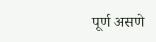पूर्ण असणे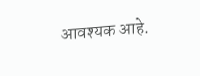आवश्यक आहे.